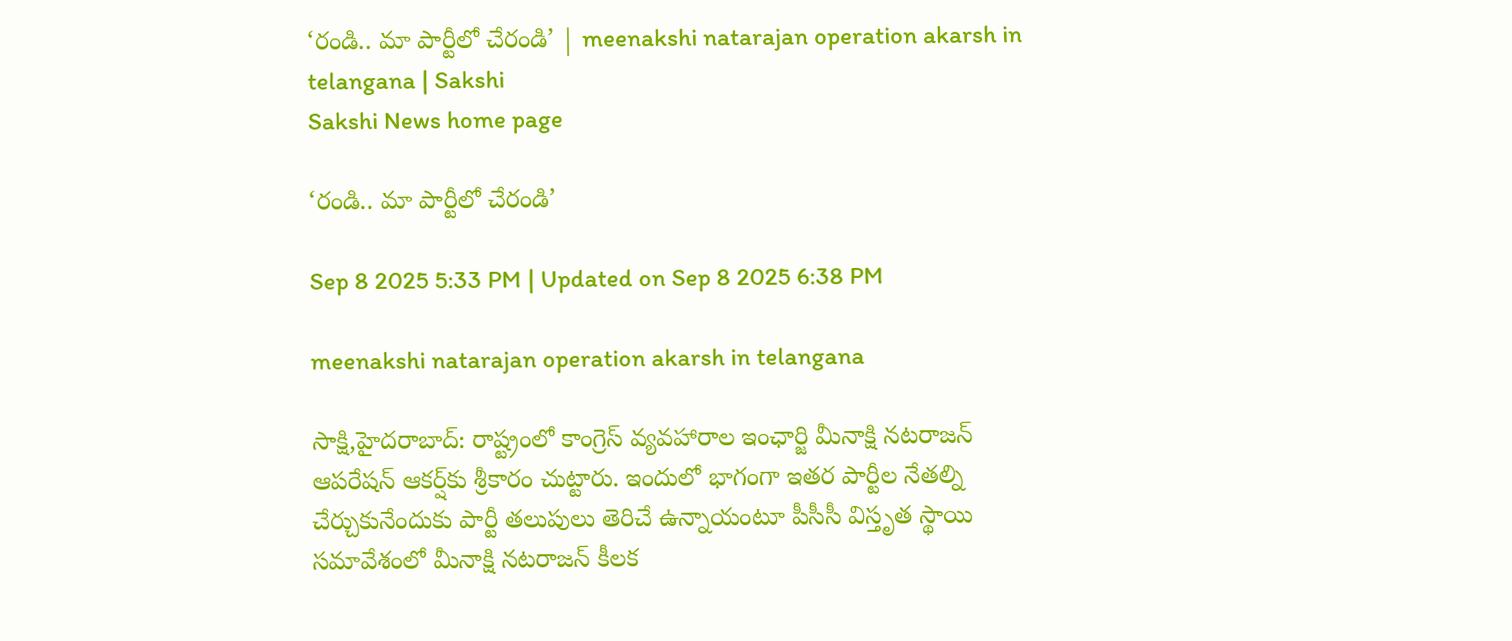‘రండి.. మా పార్టీలో చేరండి’ | meenakshi natarajan operation akarsh in telangana | Sakshi
Sakshi News home page

‘రండి.. మా పార్టీలో చేరండి’

Sep 8 2025 5:33 PM | Updated on Sep 8 2025 6:38 PM

meenakshi natarajan operation akarsh in telangana

సాక్షి,హైదరాబాద్‌: రాష్ట్రంలో కాంగ్రెస్‌ వ్యవహారాల ఇంఛార్జి మీనాక్షి నటరాజన్‌ ఆపరేషన్‌ ఆకర్ష్‌కు శ్రీకారం చుట్టారు. ఇందులో భాగంగా ఇతర పార్టీల నేతల్ని చేర్చుకునేందుకు పార్టీ తలుపులు తెరిచే ఉన్నాయంటూ పీసీసీ విస్తృత స్థాయి సమావేశంలో మీనాక్షి నటరాజన్ కీలక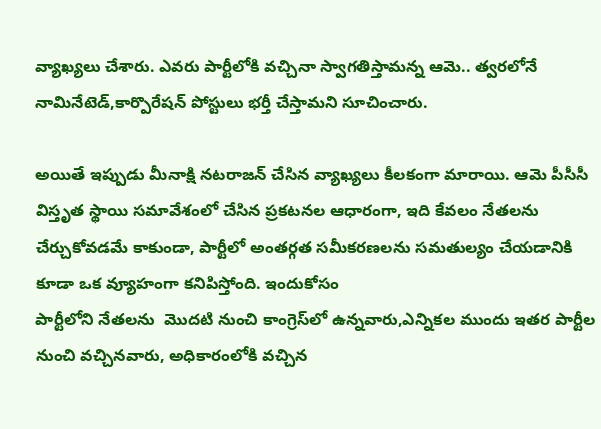వ్యాఖ్యలు చేశారు. ఎవరు పార్టీలోకి వచ్చినా స్వాగతిస్తామన్న ఆమె.. త్వరలోనే నామినేటెడ్‌,కార్పొరేషన్‌ పోస్టులు భర్తీ చేస్తామని సూచించారు.

అయితే ఇప్పుడు మీనాక్షి నటరాజన్ చేసిన వ్యాఖ్యలు కీలకంగా మారాయి. ఆమె పీసీసీ విస్తృత స్థాయి సమావేశంలో చేసిన ప్రకటనల ఆధారంగా, ఇది కేవలం నేతలను చేర్చుకోవడమే కాకుండా, పార్టీలో అంతర్గత సమీకరణలను సమతుల్యం చేయడానికి కూడా ఒక వ్యూహంగా కనిపిస్తోంది. ఇందుకోసం
పార్టీలోని నేతలను  మొదటి నుంచి కాంగ్రెస్‌లో ఉన్నవారు,ఎన్నికల ముందు ఇతర పార్టీల నుంచి వచ్చినవారు, అధికారంలోకి వచ్చిన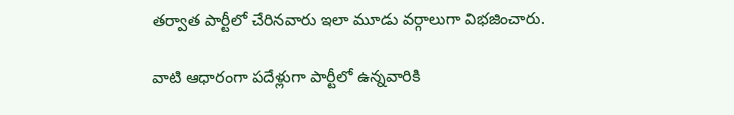తర్వాత పార్టీలో చేరినవారు ఇలా మూడు వర్గాలుగా విభజించారు.

వాటి ఆధారంగా పదేళ్లుగా పార్టీలో ఉన్నవారికి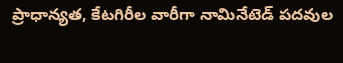ప్రాధాన్యత, కేటగిరీల వారీగా నామినేటెడ్‌ పదవుల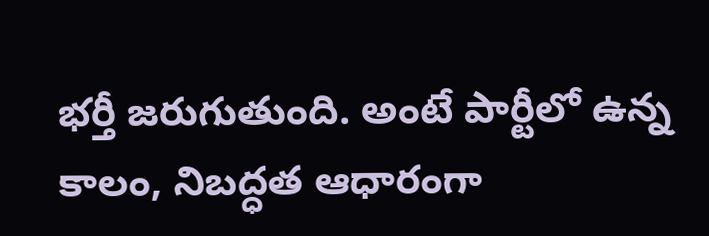భర్తీ జరుగుతుంది. అంటే పార్టీలో ఉన్న కాలం, నిబద్ధత ఆధారంగా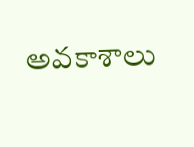అవకాశాలు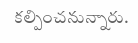కల్పించనున్నారు.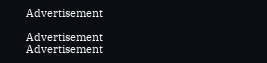Advertisement

Advertisement
Advertisement